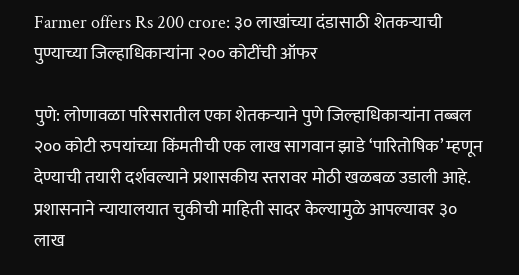Farmer offers Rs 200 crore: ३० लाखांच्या दंडासाठी शेतकऱ्याची पुण्याच्या जिल्हाधिकाऱ्यांना २०० कोटींची ऑफर

पुणे: लोणावळा परिसरातील एका शेतकऱ्याने पुणे जिल्हाधिकाऱ्यांना तब्बल २०० कोटी रुपयांच्या किंमतीची एक लाख सागवान झाडे ‘पारितोषिक’ म्हणून देण्याची तयारी दर्शवल्याने प्रशासकीय स्तरावर मोठी खळबळ उडाली आहे. प्रशासनाने न्यायालयात चुकीची माहिती सादर केल्यामुळे आपल्यावर ३० लाख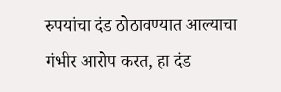रुपयांचा दंड ठोठावण्यात आल्याचा गंभीर आरोप करत, हा दंड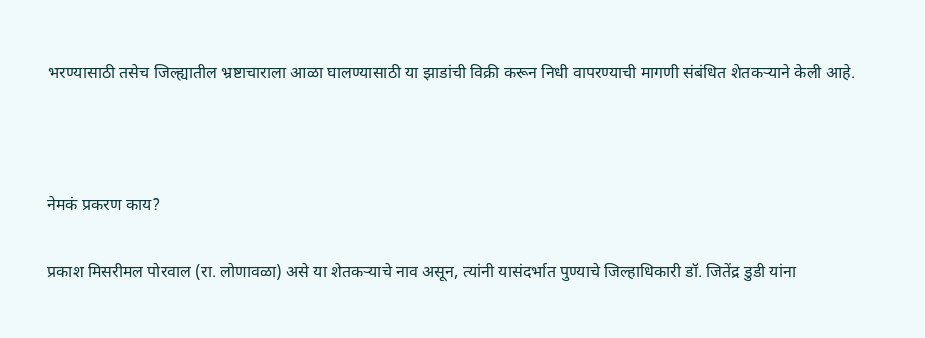भरण्यासाठी तसेच जिल्ह्यातील भ्रष्टाचाराला आळा घालण्यासाठी या झाडांची विक्री करून निधी वापरण्याची मागणी संबंधित शेतकऱ्याने केली आहे.



नेमकं प्रकरण काय?

प्रकाश मिसरीमल पोरवाल (रा. लोणावळा) असे या शेतकऱ्याचे नाव असून, त्यांनी यासंदर्भात पुण्याचे जिल्हाधिकारी डॉ. जितेंद्र डुडी यांना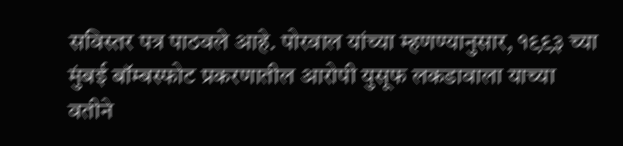सविस्तर पत्र पाठवले आहे. पोरवाल यांच्या म्हणण्यानुसार, १९९३ च्या मुंबई बॉम्बस्फोट प्रकरणातील आरोपी युसूफ लकडावाला याच्या वतीने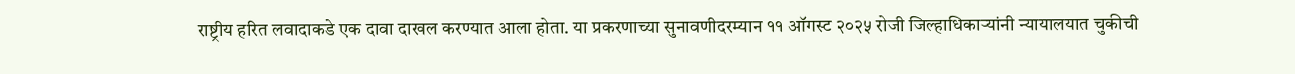राष्ट्रीय हरित लवादाकडे एक दावा दाखल करण्यात आला होता. या प्रकरणाच्या सुनावणीदरम्यान ११ ऑगस्ट २०२५ रोजी जिल्हाधिकाऱ्यांनी न्यायालयात चुकीची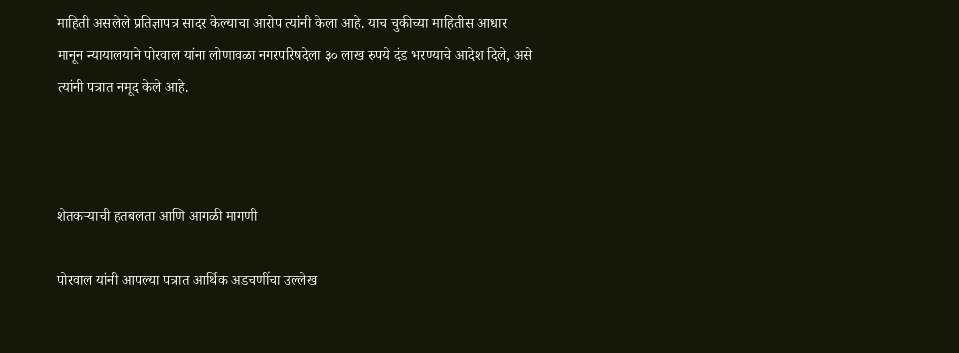माहिती असलेले प्रतिज्ञापत्र सादर केल्याचा आरोप त्यांनी केला आहे. याच चुकीच्या माहितीस आधार मानून न्यायालयाने पोरवाल यांना लोणावळा नगरपरिषदेला ३० लाख रुपये दंड भरण्याचे आदेश दिले, असे त्यांनी पत्रात नमूद केले आहे.



शेतकऱ्याची हतबलता आणि आगळी मागणी

पोरवाल यांनी आपल्या पत्रात आर्थिक अडचणींचा उल्लेख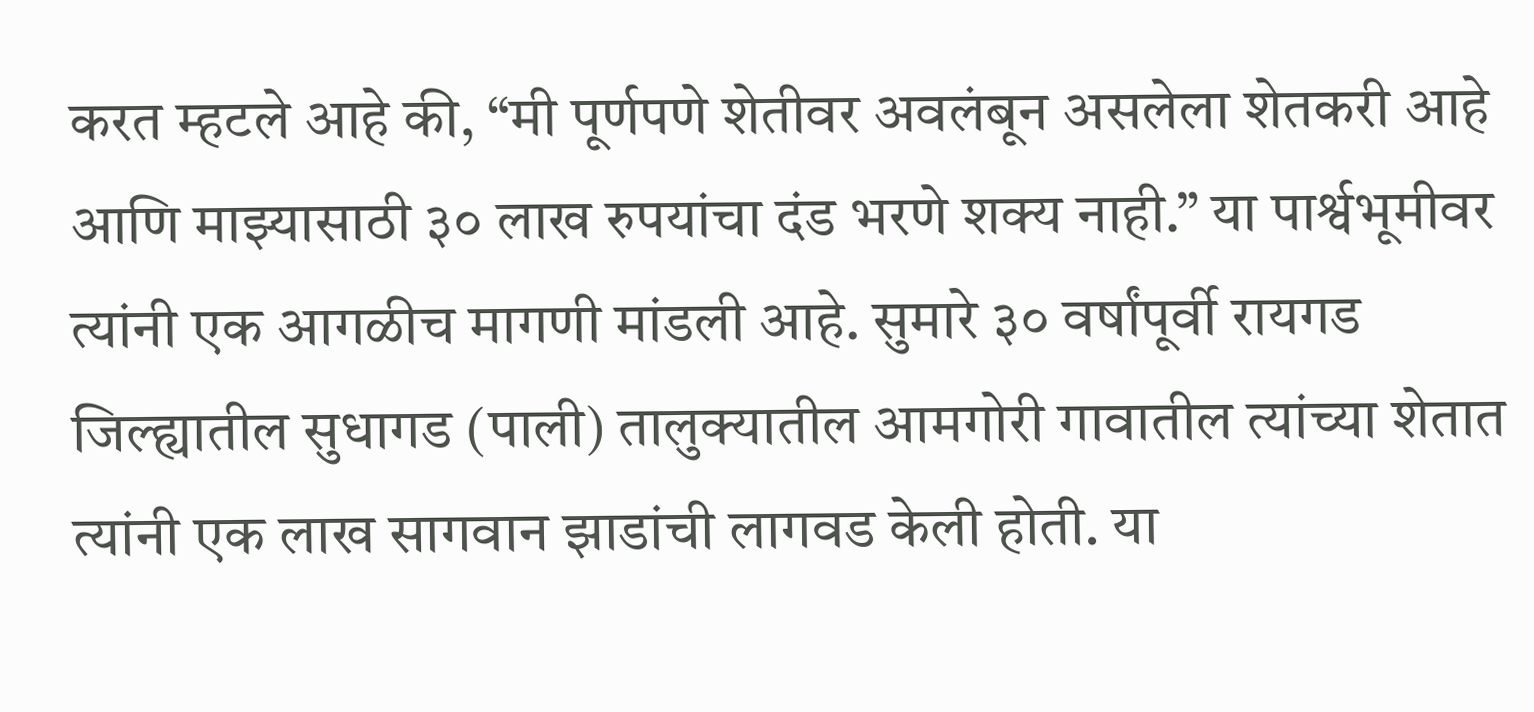करत म्हटले आहे की, “मी पूर्णपणे शेतीवर अवलंबून असलेला शेतकरी आहे आणि माझ्यासाठी ३० लाख रुपयांचा दंड भरणे शक्य नाही.” या पार्श्वभूमीवर त्यांनी एक आगळीच मागणी मांडली आहे. सुमारे ३० वर्षांपूर्वी रायगड जिल्ह्यातील सुधागड (पाली) तालुक्यातील आमगोरी गावातील त्यांच्या शेतात त्यांनी एक लाख सागवान झाडांची लागवड केली होती. या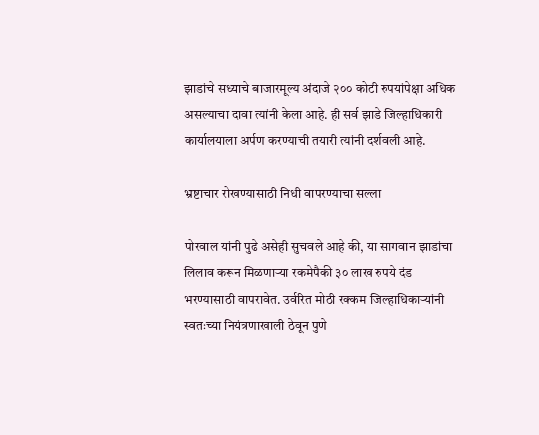झाडांचे सध्याचे बाजारमूल्य अंदाजे २०० कोटी रुपयांपेक्षा अधिक असल्याचा दावा त्यांनी केला आहे. ही सर्व झाडे जिल्हाधिकारी कार्यालयाला अर्पण करण्याची तयारी त्यांनी दर्शवली आहे.

भ्रष्टाचार रोखण्यासाठी निधी वापरण्याचा सल्ला

पोरवाल यांनी पुढे असेही सुचवले आहे की, या सागवान झाडांचा लिलाव करून मिळणाऱ्या रकमेपैकी ३० लाख रुपये दंड भरण्यासाठी वापरावेत. उर्वरित मोठी रक्कम जिल्हाधिकाऱ्यांनी स्वतःच्या नियंत्रणाखाली ठेवून पुणे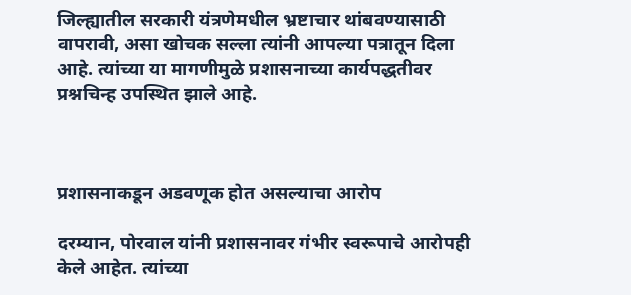जिल्ह्यातील सरकारी यंत्रणेमधील भ्रष्टाचार थांबवण्यासाठी वापरावी, असा खोचक सल्ला त्यांनी आपल्या पत्रातून दिला आहे. त्यांच्या या मागणीमुळे प्रशासनाच्या कार्यपद्धतीवर प्रश्नचिन्ह उपस्थित झाले आहे.



प्रशासनाकडून अडवणूक होत असल्याचा आरोप

दरम्यान, पोरवाल यांनी प्रशासनावर गंभीर स्वरूपाचे आरोपही केले आहेत. त्यांच्या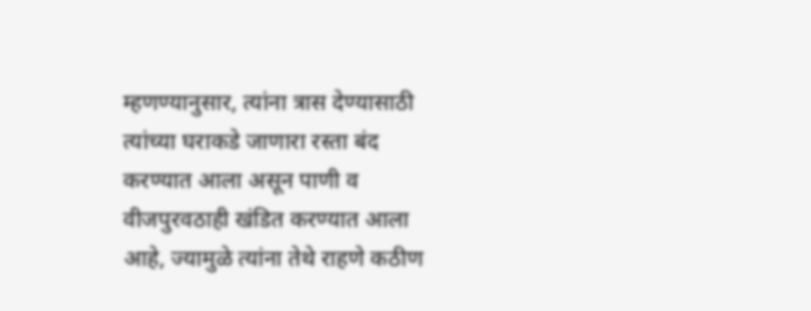म्हणण्यानुसार, त्यांना त्रास देण्यासाठी त्यांच्या घराकडे जाणारा रस्ता बंद करण्यात आला असून पाणी व वीजपुरवठाही खंडित करण्यात आला आहे, ज्यामुळे त्यांना तेथे राहणे कठीण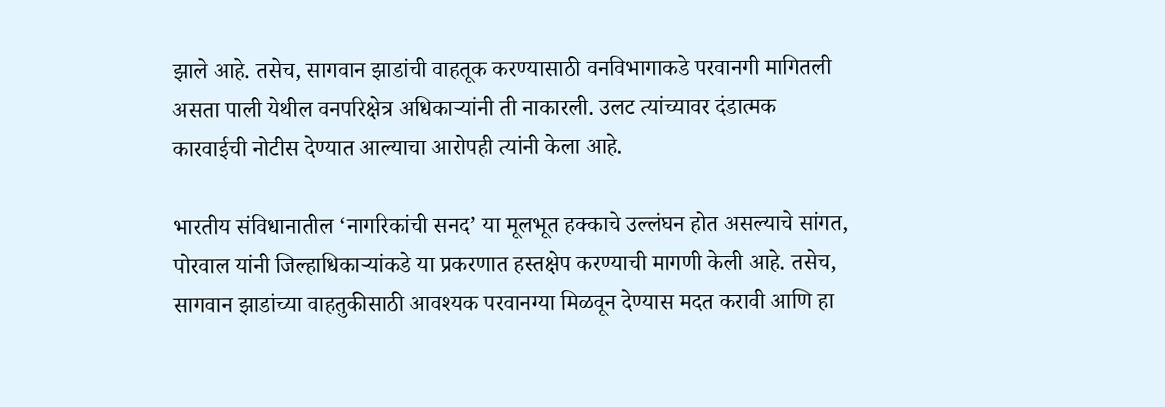झाले आहे. तसेच, सागवान झाडांची वाहतूक करण्यासाठी वनविभागाकडे परवानगी मागितली असता पाली येथील वनपरिक्षेत्र अधिकाऱ्यांनी ती नाकारली. उलट त्यांच्यावर दंडात्मक कारवाईची नोटीस देण्यात आल्याचा आरोपही त्यांनी केला आहे.

भारतीय संविधानातील ‘नागरिकांची सनद’ या मूलभूत हक्काचे उल्लंघन होत असल्याचे सांगत, पोरवाल यांनी जिल्हाधिकाऱ्यांकडे या प्रकरणात हस्तक्षेप करण्याची मागणी केली आहे. तसेच, सागवान झाडांच्या वाहतुकीसाठी आवश्यक परवानग्या मिळवून देण्यास मदत करावी आणि हा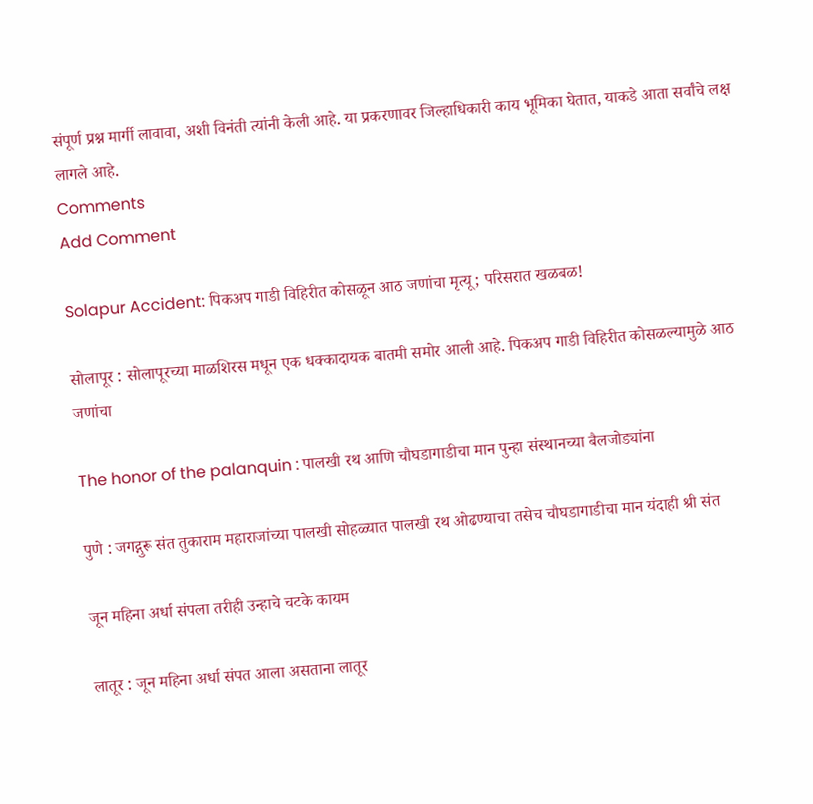संपूर्ण प्रश्न मार्गी लावावा, अशी विनंती त्यांनी केली आहे. या प्रकरणावर जिल्हाधिकारी काय भूमिका घेतात, याकडे आता सर्वांचे लक्ष लागले आहे.
Comments
Add Comment

Solapur Accident: पिकअप गाडी विहिरीत कोसळून आठ जणांचा मृत्यू; परिसरात खळबळ!

सोलापूर : सोलापूरच्या माळशिरस मधून एक धक्कादायक बातमी समोर आली आहे. पिकअप गाडी विहिरीत कोसळल्यामुळे आठ जणांचा

The honor of the palanquin : पालखी रथ आणि चौघडागाडीचा मान पुन्हा संस्थानच्या बैलजोड्यांना

पुणे : जगद्गुरू संत तुकाराम महाराजांच्या पालखी सोहळ्यात पालखी रथ ओढण्याचा तसेच चौघडागाडीचा मान यंदाही श्री संत

जून महिना अर्धा संपला तरीही उन्हाचे चटके कायम

लातूर : जून महिना अर्धा संपत आला असताना लातूर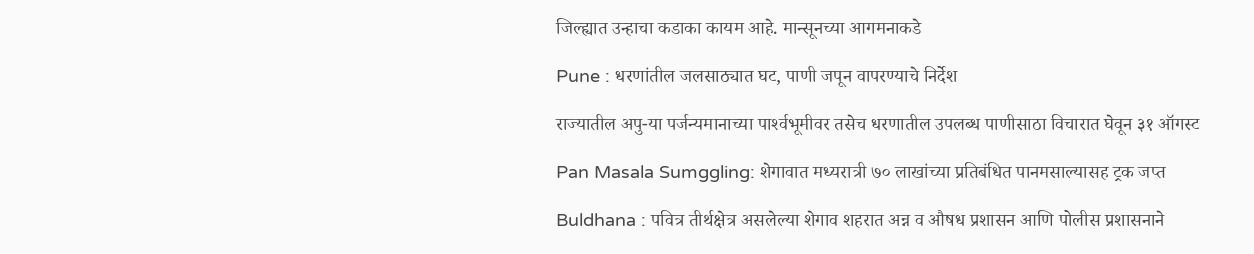जिल्ह्यात उन्हाचा कडाका कायम आहे. मान्सूनच्या आगमनाकडे

Pune : धरणांतील जलसाठ्यात घट, पाणी जपून वापरण्याचे निर्देश

राज्‍यातील अपु-या पर्जन्‍यमानाच्‍या पार्श्‍वभूमीवर तसेच धरणातील उपलब्‍ध पाणीसाठा विचारात घेवून ३१ ऑगस्‍ट

Pan Masala Sumggling: शेगावात मध्यरात्री ७० लाखांच्या प्रतिबंधित पानमसाल्यासह ट्रक जप्त

Buldhana : पवित्र तीर्थक्षेत्र असलेल्या शेगाव शहरात अन्न व औषध प्रशासन आणि पोलीस प्रशासनाने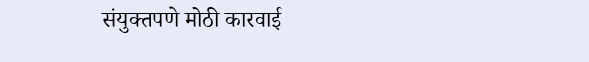संयुक्तपणे मोठी कारवाई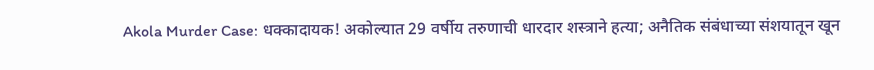Akola Murder Case: धक्कादायक! अकोल्यात 29 वर्षीय तरुणाची धारदार शस्त्राने हत्या; अनैतिक संबंधाच्या संशयातून खून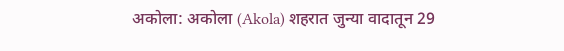अकोला: अकोला (Akola) शहरात जुन्या वादातून 29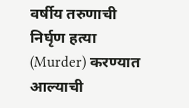वर्षीय तरुणाची निर्घृण हत्या (Murder) करण्यात आल्याची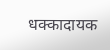धक्कादायक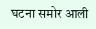घटना समोर आली